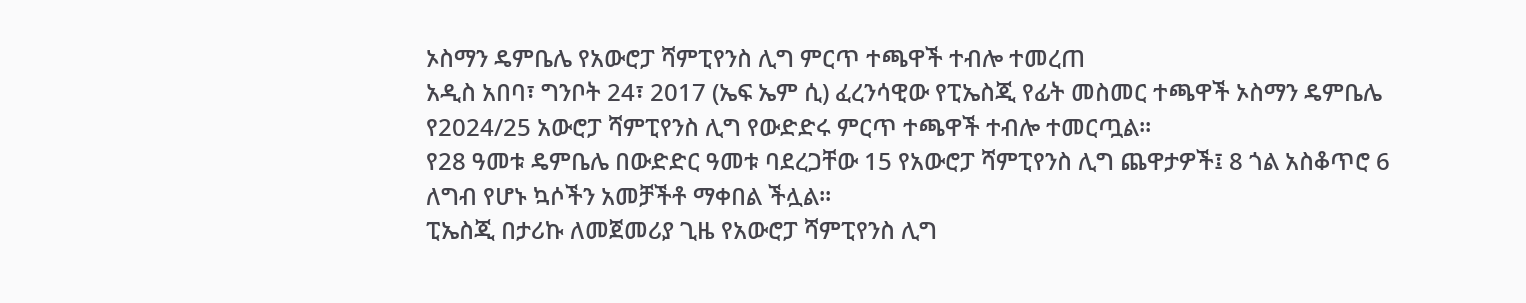ኦስማን ዴምቤሌ የአውሮፓ ሻምፒየንስ ሊግ ምርጥ ተጫዋች ተብሎ ተመረጠ
አዲስ አበባ፣ ግንቦት 24፣ 2017 (ኤፍ ኤም ሲ) ፈረንሳዊው የፒኤስጂ የፊት መስመር ተጫዋች ኦስማን ዴምቤሌ የ2024/25 አውሮፓ ሻምፒየንስ ሊግ የውድድሩ ምርጥ ተጫዋች ተብሎ ተመርጧል፡፡
የ28 ዓመቱ ዴምቤሌ በውድድር ዓመቱ ባደረጋቸው 15 የአውሮፓ ሻምፒየንስ ሊግ ጨዋታዎች፤ 8 ጎል አስቆጥሮ 6 ለግብ የሆኑ ኳሶችን አመቻችቶ ማቀበል ችሏል፡፡
ፒኤስጂ በታሪኩ ለመጀመሪያ ጊዜ የአውሮፓ ሻምፒየንስ ሊግ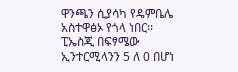ዋንጫን ሲያሳካ የዴምቤሌ አስተዋፅኦ የጎላ ነበር፡፡
ፒኤስጂ በፍፃሜው ኢንተርሚላንን 5 ለ 0 በሆነ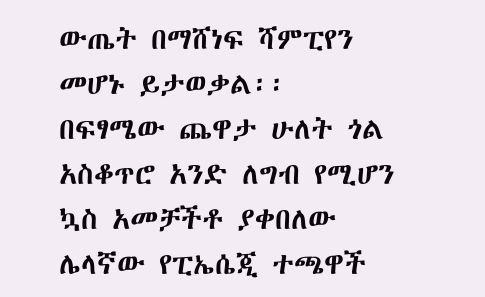ውጤት በማሸነፍ ሻምፒየን መሆኑ ይታወቃል፡፡
በፍፃሜው ጨዋታ ሁለት ጎል አስቆጥሮ አንድ ለግብ የሚሆን ኳስ አመቻችቶ ያቀበለው ሌላኛው የፒኤሴጂ ተጫዋች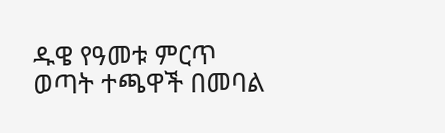ዱዌ የዓመቱ ምርጥ ወጣት ተጫዋች በመባል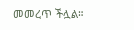መመረጥ ችሏል።